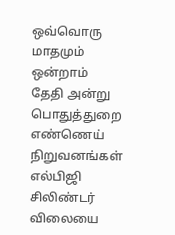ஒவ்வொரு மாதமும் ஒன்றாம் தேதி அன்று பொதுத்துறை எண்ணெய் நிறுவனங்கள் எல்பிஜி சிலிண்டர் விலையை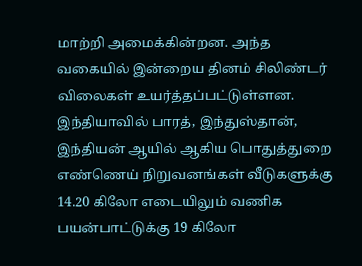மாற்றி அமைக்கின்றன. அந்த வகையில் இன்றைய தினம் சிலிண்டர் விலைகள் உயர்த்தப்பட்டுள்ளன.
இந்தியாவில் பாரத், இந்துஸ்தான், இந்தியன் ஆயில் ஆகிய பொதுத்துறை எண்ணெய் நிறுவனங்கள் வீடுகளுக்கு 14.20 கிலோ எடையிலும் வணிக பயன்பாட்டுக்கு 19 கிலோ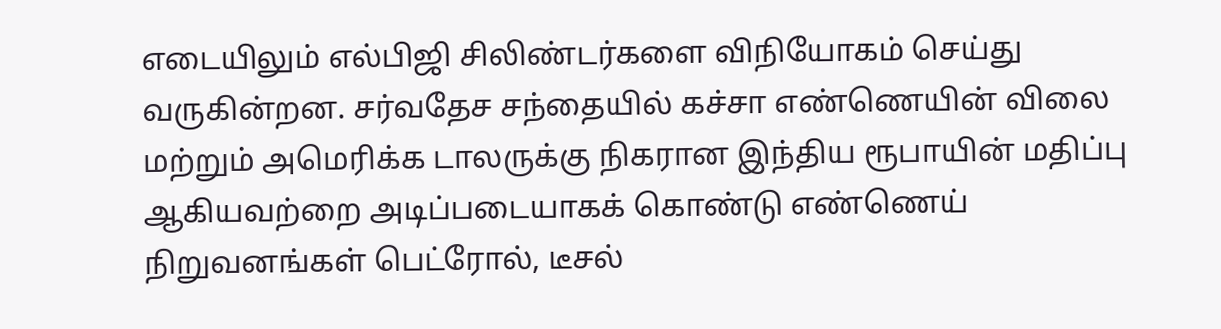எடையிலும் எல்பிஜி சிலிண்டர்களை விநியோகம் செய்து வருகின்றன. சர்வதேச சந்தையில் கச்சா எண்ணெயின் விலை மற்றும் அமெரிக்க டாலருக்கு நிகரான இந்திய ரூபாயின் மதிப்பு ஆகியவற்றை அடிப்படையாகக் கொண்டு எண்ணெய் நிறுவனங்கள் பெட்ரோல், டீசல்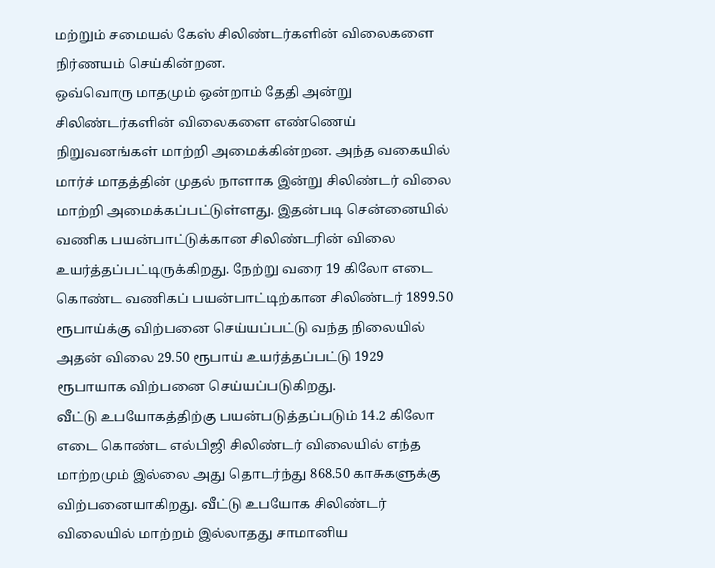மற்றும் சமையல் கேஸ் சிலிண்டர்களின் விலைகளை நிர்ணயம் செய்கின்றன.
ஒவ்வொரு மாதமும் ஒன்றாம் தேதி அன்று சிலிண்டர்களின் விலைகளை எண்ணெய் நிறுவனங்கள் மாற்றி அமைக்கின்றன. அந்த வகையில் மார்ச் மாதத்தின் முதல் நாளாக இன்று சிலிண்டர் விலை மாற்றி அமைக்கப்பட்டுள்ளது. இதன்படி சென்னையில் வணிக பயன்பாட்டுக்கான சிலிண்டரின் விலை உயர்த்தப்பட்டிருக்கிறது. நேற்று வரை 19 கிலோ எடை கொண்ட வணிகப் பயன்பாட்டிற்கான சிலிண்டர் 1899.50 ரூபாய்க்கு விற்பனை செய்யப்பட்டு வந்த நிலையில் அதன் விலை 29.50 ரூபாய் உயர்த்தப்பட்டு 1929 ரூபாயாக விற்பனை செய்யப்படுகிறது.
வீட்டு உபயோகத்திற்கு பயன்படுத்தப்படும் 14.2 கிலோ எடை கொண்ட எல்பிஜி சிலிண்டர் விலையில் எந்த மாற்றமும் இல்லை அது தொடர்ந்து 868.50 காசுகளுக்கு விற்பனையாகிறது. வீட்டு உபயோக சிலிண்டர் விலையில் மாற்றம் இல்லாதது சாமானிய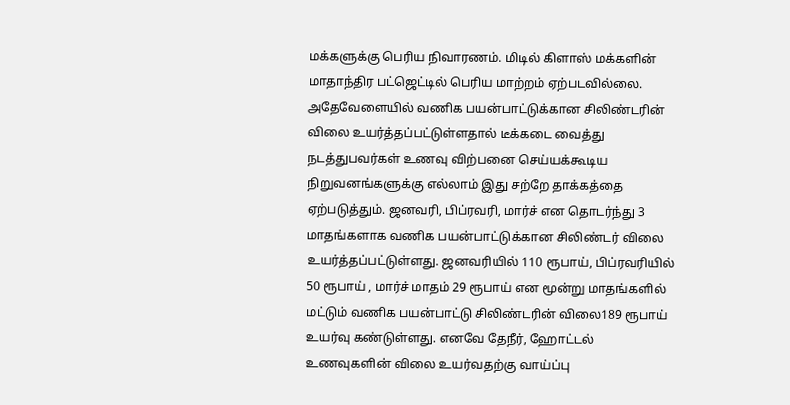மக்களுக்கு பெரிய நிவாரணம். மிடில் கிளாஸ் மக்களின் மாதாந்திர பட்ஜெட்டில் பெரிய மாற்றம் ஏற்படவில்லை.
அதேவேளையில் வணிக பயன்பாட்டுக்கான சிலிண்டரின் விலை உயர்த்தப்பட்டுள்ளதால் டீக்கடை வைத்து நடத்துபவர்கள் உணவு விற்பனை செய்யக்கூடிய நிறுவனங்களுக்கு எல்லாம் இது சற்றே தாக்கத்தை ஏற்படுத்தும். ஜனவரி, பிப்ரவரி, மார்ச் என தொடர்ந்து 3 மாதங்களாக வணிக பயன்பாட்டுக்கான சிலிண்டர் விலை உயர்த்தப்பட்டுள்ளது. ஜனவரியில் 110 ரூபாய், பிப்ரவரியில் 50 ரூபாய் , மார்ச் மாதம் 29 ரூபாய் என மூன்று மாதங்களில் மட்டும் வணிக பயன்பாட்டு சிலிண்டரின் விலை189 ரூபாய் உயர்வு கண்டுள்ளது. எனவே தேநீர், ஹோட்டல் உணவுகளின் விலை உயர்வதற்கு வாய்ப்பு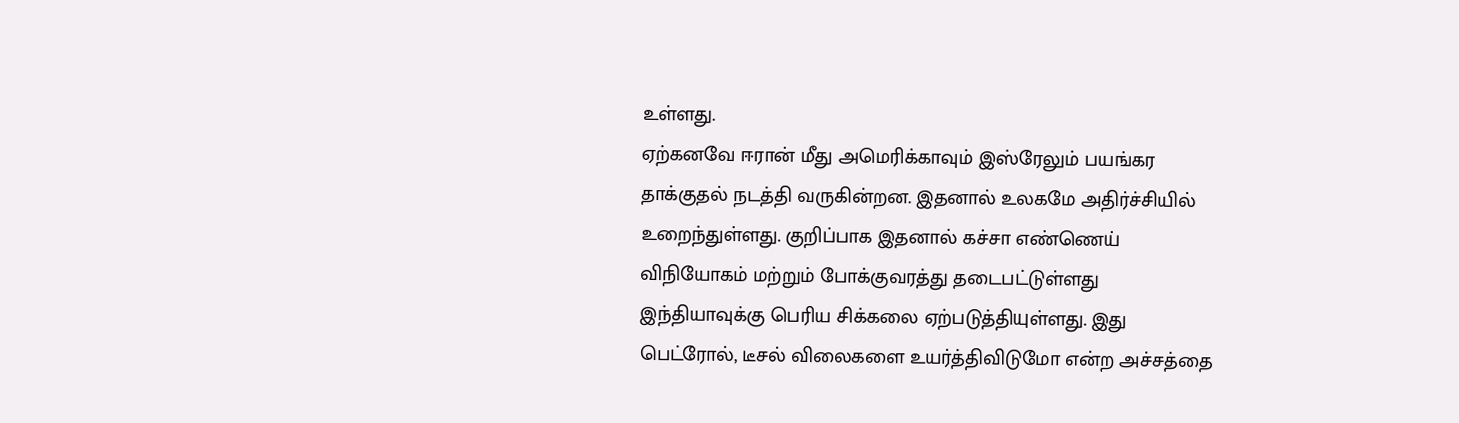உள்ளது.
ஏற்கனவே ஈரான் மீது அமெரிக்காவும் இஸ்ரேலும் பயங்கர தாக்குதல் நடத்தி வருகின்றன. இதனால் உலகமே அதிர்ச்சியில் உறைந்துள்ளது. குறிப்பாக இதனால் கச்சா எண்ணெய் விநியோகம் மற்றும் போக்குவரத்து தடைபட்டுள்ளது இந்தியாவுக்கு பெரிய சிக்கலை ஏற்படுத்தியுள்ளது. இது பெட்ரோல், டீசல் விலைகளை உயர்த்திவிடுமோ என்ற அச்சத்தை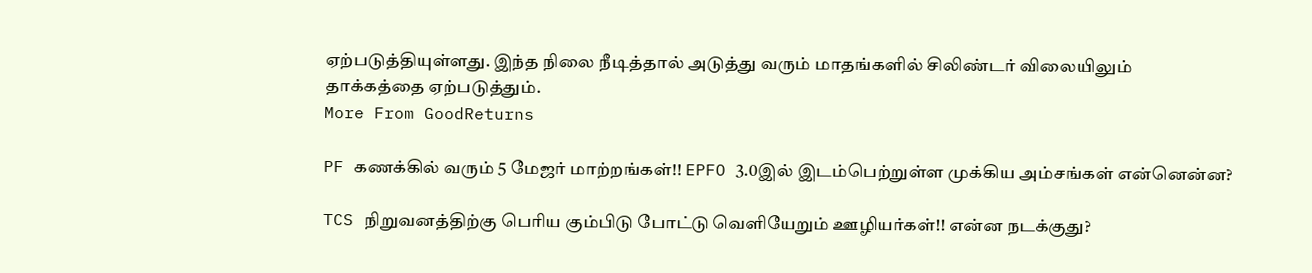ஏற்படுத்தியுள்ளது. இந்த நிலை நீடித்தால் அடுத்து வரும் மாதங்களில் சிலிண்டர் விலையிலும் தாக்கத்தை ஏற்படுத்தும்.
More From GoodReturns

PF கணக்கில் வரும் 5 மேஜர் மாற்றங்கள்!! EPFO 3.0இல் இடம்பெற்றுள்ள முக்கிய அம்சங்கள் என்னென்ன?

TCS நிறுவனத்திற்கு பெரிய கும்பிடு போட்டு வெளியேறும் ஊழியர்கள்!! என்ன நடக்குது?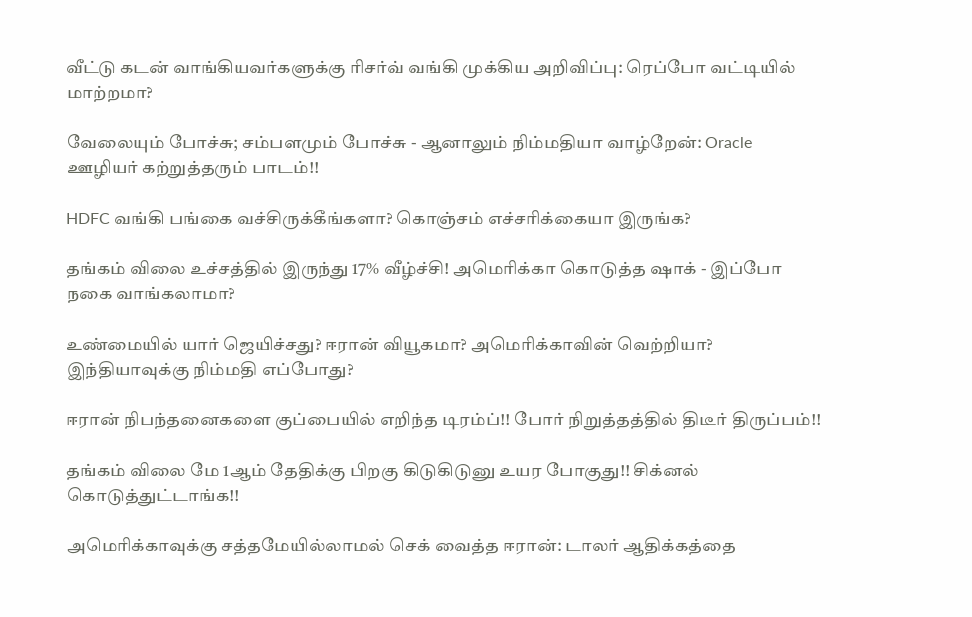வீட்டு கடன் வாங்கியவர்களுக்கு ரிசர்வ் வங்கி முக்கிய அறிவிப்பு: ரெப்போ வட்டியில் மாற்றமா?

வேலையும் போச்சு; சம்பளமும் போச்சு - ஆனாலும் நிம்மதியா வாழ்றேன்: Oracle ஊழியர் கற்றுத்தரும் பாடம்!!

HDFC வங்கி பங்கை வச்சிருக்கீங்களா? கொஞ்சம் எச்சரிக்கையா இருங்க?

தங்கம் விலை உச்சத்தில் இருந்து 17% வீழ்ச்சி! அமெரிக்கா கொடுத்த ஷாக் - இப்போ நகை வாங்கலாமா?

உண்மையில் யார் ஜெயிச்சது? ஈரான் வியூகமா? அமெரிக்காவின் வெற்றியா? இந்தியாவுக்கு நிம்மதி எப்போது?

ஈரான் நிபந்தனைகளை குப்பையில் எறிந்த டிரம்ப்!! போர் நிறுத்தத்தில் திடீர் திருப்பம்!!

தங்கம் விலை மே 1ஆம் தேதிக்கு பிறகு கிடுகிடுனு உயர போகுது!! சிக்னல் கொடுத்துட்டாங்க!!

அமெரிக்காவுக்கு சத்தமேயில்லாமல் செக் வைத்த ஈரான்: டாலர் ஆதிக்கத்தை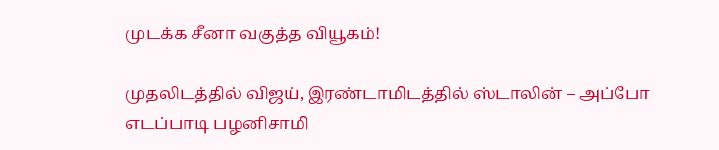முடக்க சீனா வகுத்த வியூகம்!

முதலிடத்தில் விஜய், இரண்டாமிடத்தில் ஸ்டாலின் – அப்போ எடப்பாடி பழனிசாமி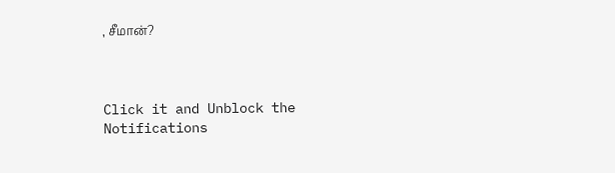, சீமான்?



Click it and Unblock the Notifications